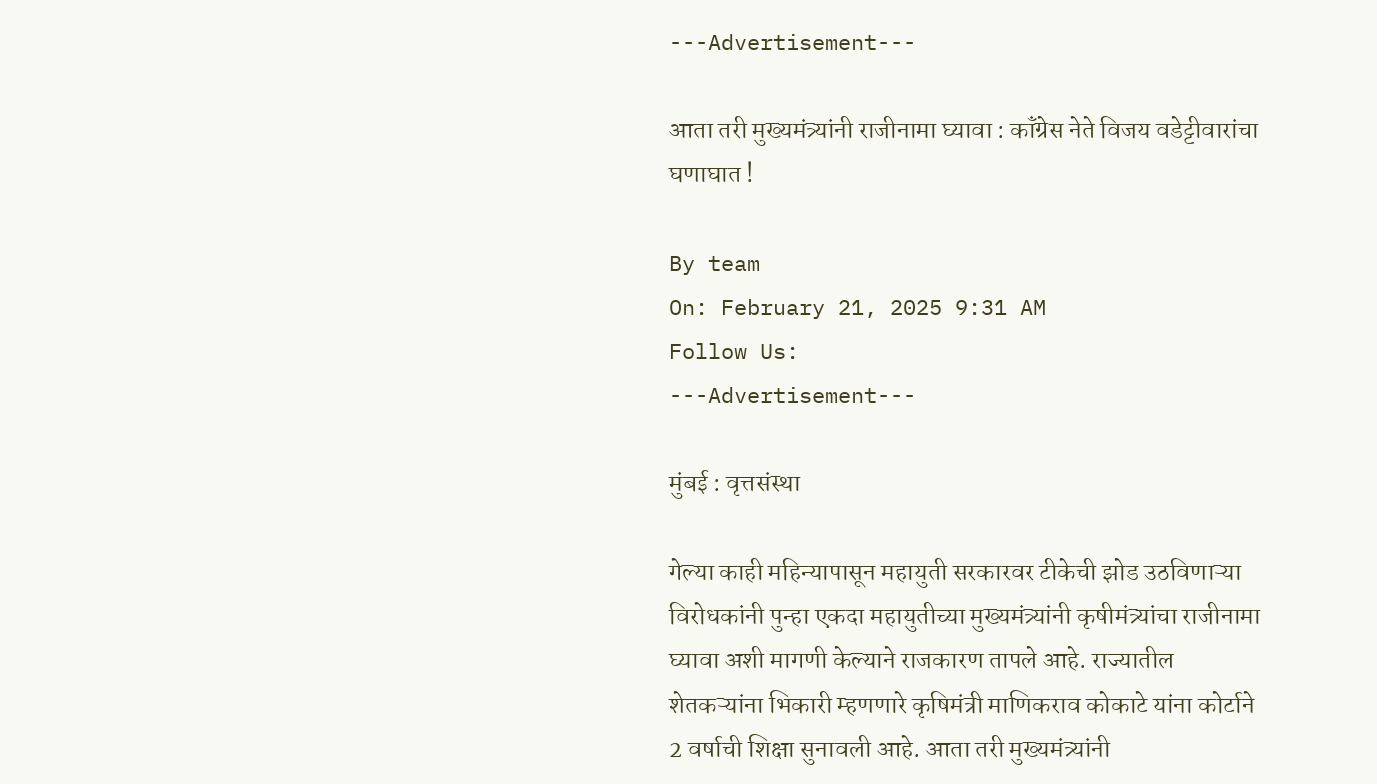---Advertisement---

आता तरी मुख्यमंत्र्यांनी राजीनामा घ्यावा : कॉंग्रेस नेते विजय वडेट्टीवारांचा घणाघात !

By team
On: February 21, 2025 9:31 AM
Follow Us:
---Advertisement---

मुंबई : वृत्तसंस्था

गेल्या काही महिन्यापासून महायुती सरकारवर टीकेची झोड उठविणाऱ्या विरोधकांनी पुन्हा एकदा महायुतीच्या मुख्यमंत्र्यांनी कृषीमंत्र्यांचा राजीनामा घ्यावा अशी मागणी केल्याने राजकारण तापले आहे. राज्यातील शेतकऱ्यांना भिकारी म्हणणारे कृषिमंत्री माणिकराव कोकाटे यांना कोर्टाने 2 वर्षाची शिक्षा सुनावली आहे. आता तरी मुख्यमंत्र्यांनी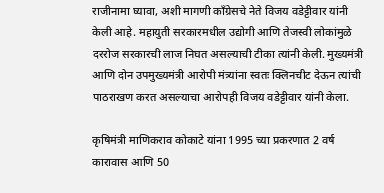राजीनामा घ्यावा, अशी मागणी काँग्रेसचे नेते विजय वडेट्टीवार यांनी केली आहे. महायुती सरकारमधील उद्योगी आणि तेजस्वी लोकांमुळे दररोज सरकारची लाज निघत असल्याची टीका त्यांनी केली. मुख्यमंत्री आणि दोन उपमुख्यमंत्री आरोपी मंत्र्यांना स्वतः क्लिनचीट देऊन त्यांची पाठराखण करत असल्याचा आरोपही विजय वडेट्टीवार यांनी केला.

कृषिमंत्री माणिकराव कोकाटे यांना 1995 च्या प्रकरणात 2 वर्ष कारावास आणि 50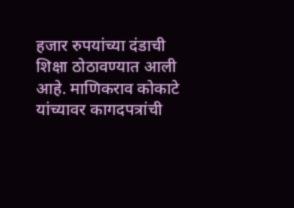हजार रुपयांच्या दंडाची शिक्षा ठोठावण्यात आली आहे. माणिकराव कोकाटे यांच्यावर कागदपत्रांची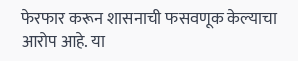फेरफार करून शासनाची फसवणूक केल्याचा आरोप आहे. या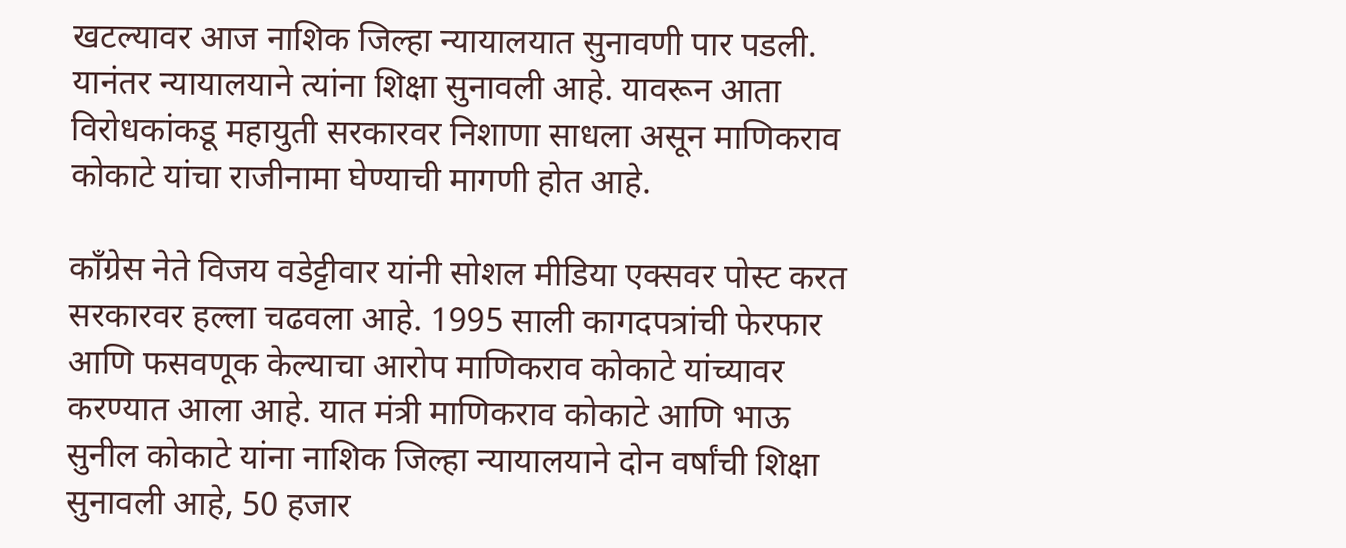खटल्यावर आज नाशिक जिल्हा न्यायालयात सुनावणी पार पडली. यानंतर न्यायालयाने त्यांना शिक्षा सुनावली आहे. यावरून आता विरोधकांकडू महायुती सरकारवर निशाणा साधला असून माणिकराव कोकाटे यांचा राजीनामा घेण्याची मागणी होत आहे.

काँग्रेस नेते विजय वडेट्टीवार यांनी सोशल मीडिया एक्सवर पोस्ट करत सरकारवर हल्ला चढवला आहे. 1995 साली कागदपत्रांची फेरफार आणि फसवणूक केल्याचा आरोप माणिकराव कोकाटे यांच्यावर करण्यात आला आहे. यात मंत्री माणिकराव कोकाटे आणि भाऊ सुनील कोकाटे यांना नाशिक जिल्हा न्यायालयाने दोन वर्षांची शिक्षा सुनावली आहे, 50 हजार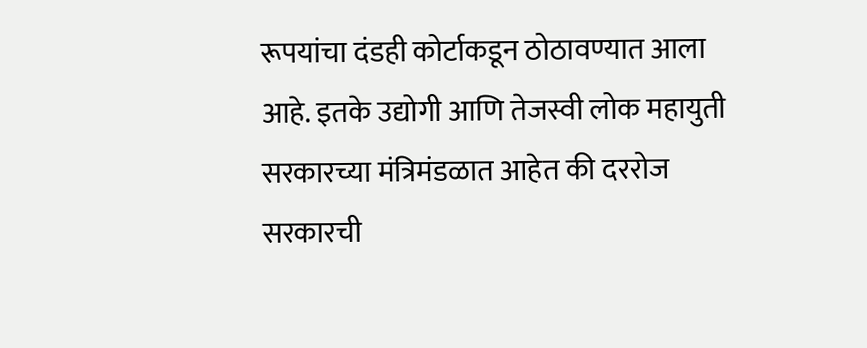रूपयांचा दंडही कोर्टाकडून ठोठावण्यात आला आहे. इतके उद्योगी आणि तेजस्वी लोक महायुती सरकारच्या मंत्रिमंडळात आहेत की दररोज सरकारची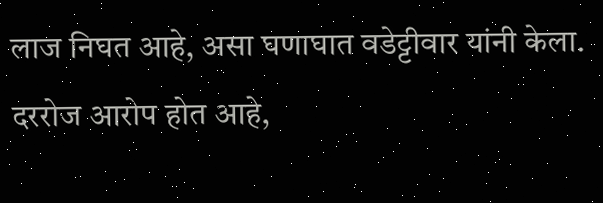लाज निघत आहे, असा घणाघात वडेट्टीवार यांनी केला. दररोज आरोप होत आहे,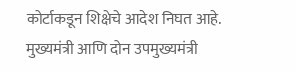कोर्टाकडून शिक्षेचे आदेश निघत आहे. मुख्यमंत्री आणि दोन उपमुख्यमंत्री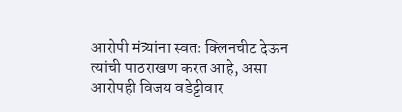आरोपी मंत्र्यांना स्वतः क्लिनचीट देऊन त्यांची पाठराखण करत आहे, असा आरोपही विजय वडेट्टीवार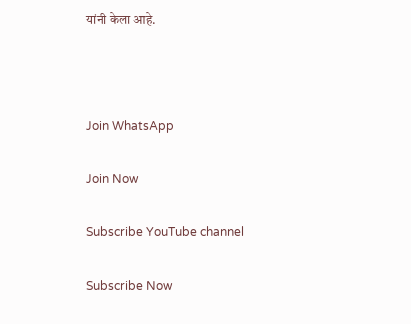यांनी केला आहे.



Join WhatsApp

Join Now

Subscribe YouTube channel

Subscribe Now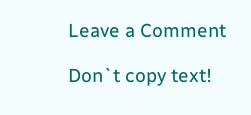Leave a Comment

Don`t copy text!